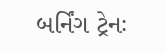બર્નિંગ ટ્રેનઃ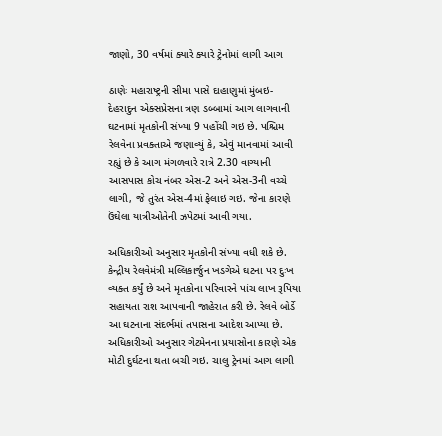જાણો, 30 વર્ષમાં ક્યારે ક્યારે ટ્રેનોમાં લાગી આગ

ઠાણેઃ મહારાષ્ટ્રની સીમા પાસે દાહાણુમાં મુંબઇ-દેહરાદુન એક્સપ્રેસના ત્રણ ડબ્બામાં આગ લાગવાની ઘટનામાં મૃતકોની સંખ્યા 9 પહોંચી ગઇ છે. પશ્ચિમ રેલવેના પ્રવક્તાએ જણાવ્યું કે, એવું માનવામાં આવી રહ્યું છે કે આગ મંગળવારે રાત્રે 2.30 વાગ્યાની આસપાસ કોચ નંબર એસ-2 અને એસ-3ની વચ્ચે લાગી, જે તુરંત એસ-4માં ફેલાઇ ગઇ. જેના કારણે ઉંઘેલા યાત્રીઓતેની ઝપેટમાં આવી ગયા.

અધિકારીઓ અનુસાર મૃતકોની સંખ્યા વધી શકે છે. કેન્દ્રીય રેલવેમંત્રી મલ્લિકાર્જુન ખડગેએ ઘટના પર દુઃખ વ્યક્ત કર્યું છે અને મૃતકોના પરિવારને પાંચ લાખ રૂપિયા સહાયતા રાશ આપવાની જાહેરાત કરી છે. રેલવે બોર્ડે આ ઘટનાના સંદર્ભમાં તપાસના આદેશ આપ્યા છે. અધિકારીઓ અનુસાર ગેટમેનના પ્રયાસોના કારણે એક મોટી દુર્ઘટના થતા બચી ગઇ. ચાલુ ટ્રેનમાં આગ લાગી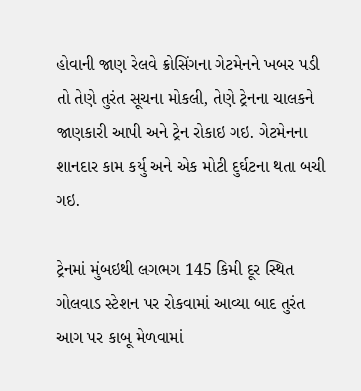હોવાની જાણ રેલવે ક્રોસિંગના ગેટમેનને ખબર પડી તો તેણે તુરંત સૂચના મોકલી, તેણે ટ્રેનના ચાલકને જાણકારી આપી અને ટ્રેન રોકાઇ ગઇ. ગેટમેનના શાનદાર કામ કર્યુ અને એક મોટી દુર્ઘટના થતા બચી ગઇ.

ટ્રેનમાં મુંબઇથી લગભગ 145 કિમી દૂર સ્થિત ગોલવાડ સ્ટેશન પર રોકવામાં આવ્યા બાદ તુરંત આગ પર કાબૂ મેળવામાં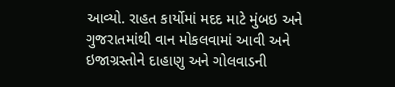આવ્યો. રાહત કાર્યોમાં મદદ માટે મુંબઇ અને ગુજરાતમાંથી વાન મોકલવામાં આવી અને ઇજાગ્રસ્તોને દાહાણુ અને ગોલવાડની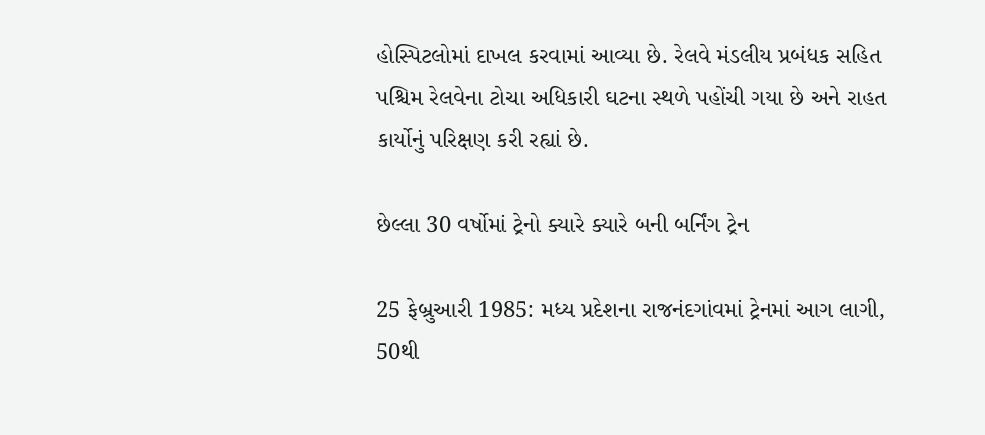હોસ્પિટલોમાં દાખલ કરવામાં આવ્યા છે. રેલવે મંડલીય પ્રબંધક સહિત પશ્ચિમ રેલવેના ટોચા અધિકારી ઘટના સ્થળે પહોંચી ગયા છે અને રાહત કાર્યોનું પરિક્ષણ કરી રહ્યાં છે.

છેલ્લા 30 વર્ષોમાં ટ્રેનો ક્યારે ક્યારે બની બર્નિંગ ટ્રેન

25 ફેબ્રુઆરી 1985: મધ્ય પ્રદેશના રાજનંદગાંવમાં ટ્રેનમાં આગ લાગી, 50થી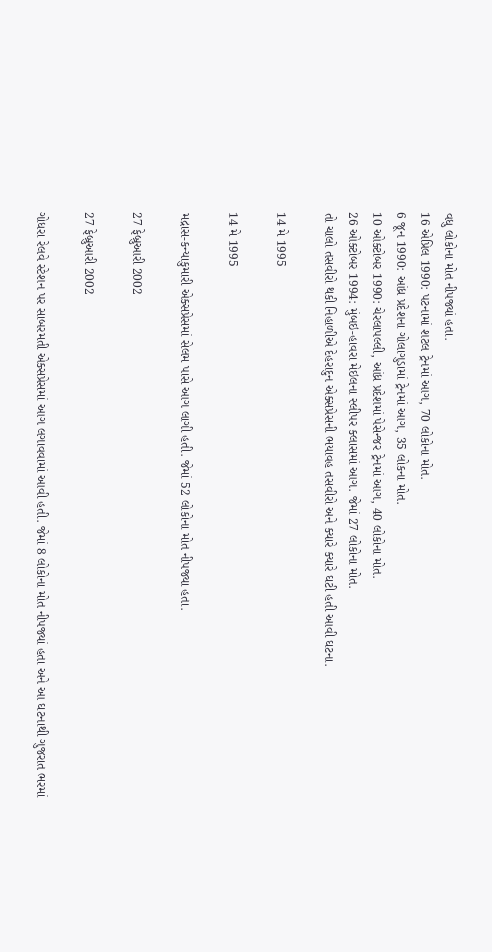વધુ લોકોના મોત નીપજ્યાં હતા.
16 એપ્રિલ 1990: પટનામાં શટલ ટ્રેનમાં આગ, 70 લોકોના મોત.
6 જૂન 1990: આંધ્ર પ્રદેશના ગોલાગુડામાં ટ્રેનમાં આગ, 35 લોકના મોત.
10 ઓક્ટોબર 1990: ચેરલાપલ્લી, આંધ્ર પ્રદેશમાં પેસેન્જર ટ્રેનમાં આગ, 40 લોકોના મોત.
26 ઓક્ટોબર 1994: મુંબઇ-હાવરા મેઇલના સ્લીપર ક્લાસમાં આગ. જેમાં 27 લોકોના મોત.
તો ચાલો તસવીરો થકી નિહાળીએ દેહરાદુન એક્સપ્રેસની ભયાવહ તસવીરો અને ક્યારે ક્યારે ઘટી હતી આવી ઘટના.

14 મે 1995

14 મે 1995

મદ્રાસ-કન્યાકુમારી એક્સપ્રેસમાં સેલમ પાસે આગ લાગી હતી. જેમાં 52 લોકોના મોત નીપજ્યા હતા.

27 ફેબ્રુઆરી 2002

27 ફેબ્રુઆરી 2002

ગોધરા રેલવે સ્ટેશન પર સાબરમતી એક્સપ્રેસમાં આગ લગાવવામાં આવી હતી. જેમાં 8 લોકોના મોત નીપજ્યાં હતા અને આ ઘટનાથી ગુજરાત ભરમાં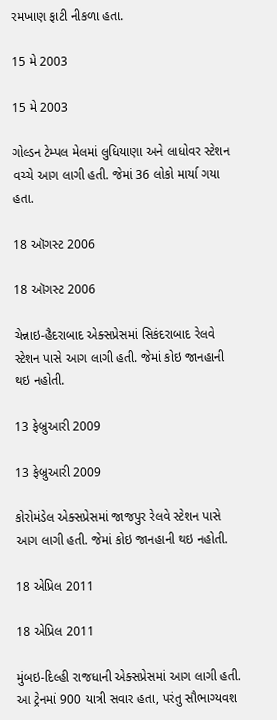રમખાણ ફાટી નીકળા હતા.

15 મે 2003

15 મે 2003

ગોલ્ડન ટેમ્પલ મેલમાં લુધિયાણા અને લાધોવર સ્ટેશન વચ્ચે આગ લાગી હતી. જેમાં 36 લોકો માર્યા ગયા હતા.

18 ઑગસ્ટ 2006

18 ઑગસ્ટ 2006

ચેન્નાઇ-હૈદરાબાદ એક્સપ્રેસમાં સિકંદરાબાદ રેલવે સ્ટેશન પાસે આગ લાગી હતી. જેમાં કોઇ જાનહાની થઇ નહોતી.

13 ફેબ્રુઆરી 2009

13 ફેબ્રુઆરી 2009

કોરોમંડેલ એક્સપ્રેસમાં જાજપુર રેલવે સ્ટેશન પાસે આગ લાગી હતી. જેમાં કોઇ જાનહાની થઇ નહોતી.

18 એપ્રિલ 2011

18 એપ્રિલ 2011

મુંબઇ-દિલ્હી રાજધાની એક્સપ્રેસમાં આગ લાગી હતી. આ ટ્રેનમાં 900 યાત્રી સવાર હતા, પરંતુ સૌભાગ્યવશ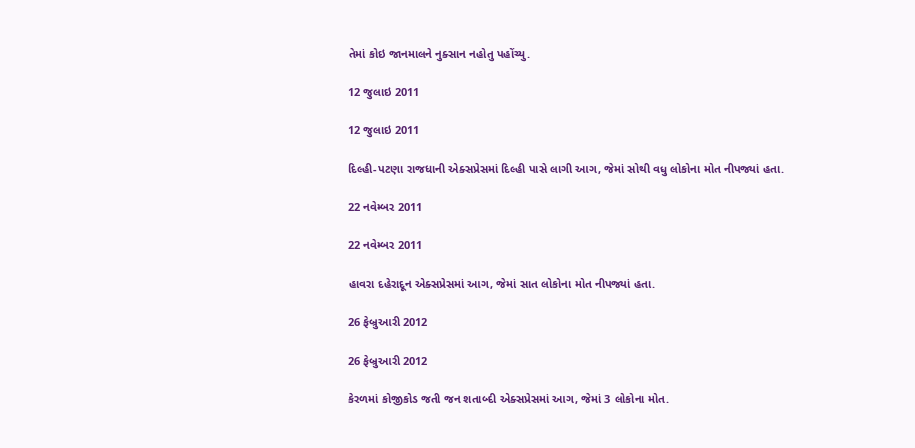તેમાં કોઇ જાનમાલને નુક્સાન નહોતુ પહોંચ્યુ.

12 જુલાઇ 2011

12 જુલાઇ 2011

દિલ્હી-પટણા રાજધાની એક્સપ્રેસમાં દિલ્હી પાસે લાગી આગ, જેમાં સોથી વધુ લોકોના મોત નીપજ્યાં હતા.

22 નવેમ્બર 2011

22 નવેમ્બર 2011

હાવરા દહેરાદૂન એક્સપ્રેસમાં આગ, જેમાં સાત લોકોના મોત નીપજ્યાં હતા.

26 ફેબ્રુઆરી 2012

26 ફેબ્રુઆરી 2012

કેરળમાં કોજીકોડ જતી જન શતાબ્દી એક્સપ્રેસમાં આગ, જેમાં 3 લોકોના મોત.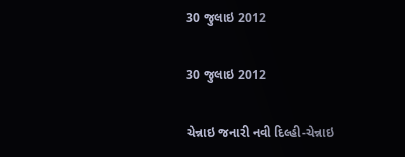30 જુલાઇ 2012

30 જુલાઇ 2012

ચેન્નાઇ જનારી નવી દિલ્હી-ચેન્નાઇ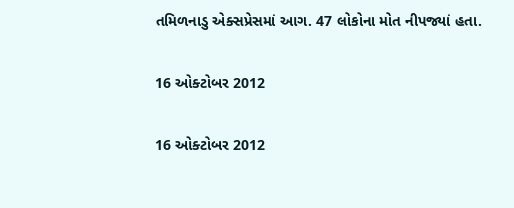તમિળનાડુ એક્સપ્રેસમાં આગ. 47 લોકોના મોત નીપજ્યાં હતા.

16 ઓક્ટોબર 2012

16 ઓક્ટોબર 2012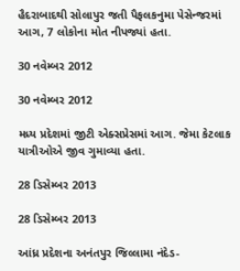હૈદરાબાદથી સોલાપુર જતી પૈફલકનુમા પેસેન્જરમાં આગ, 7 લોકોના મોત નીપજ્યાં હતા.

30 નવેમ્બર 2012

30 નવેમ્બર 2012

મધ્ય પ્રદેશમાં જીટી એક્સપ્રેસમાં આગ. જેમા કેટલાક યાત્રીઓએ જીવ ગુમાવ્યા હતા.

28 ડિસેમ્બર 2013

28 ડિસેમ્બર 2013

આંધ્ર પ્રદેશના અનંતપુર જિલ્લામા નંદેડ-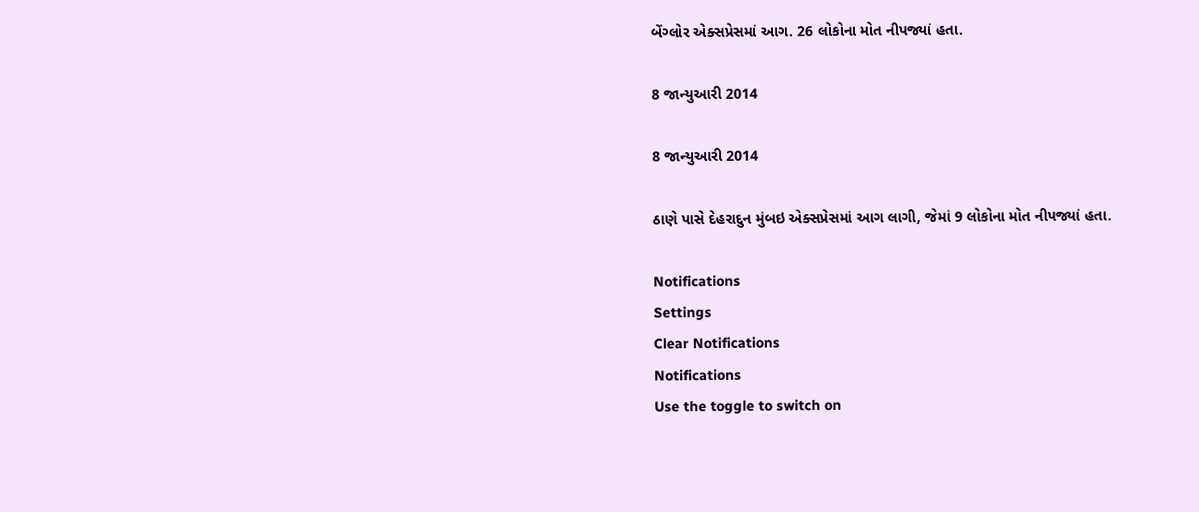બેંગ્લોર એક્સપ્રેસમાં આગ. 26 લોકોના મોત નીપજ્યાં હતા.

8 જાન્યુઆરી 2014

8 જાન્યુઆરી 2014

ઠાણે પાસે દેહરાદુન મુંબઇ એક્સપ્રેસમાં આગ લાગી, જેમાં 9 લોકોના મોત નીપજ્યાં હતા.

Notifications
Settings
Clear Notifications
Notifications
Use the toggle to switch on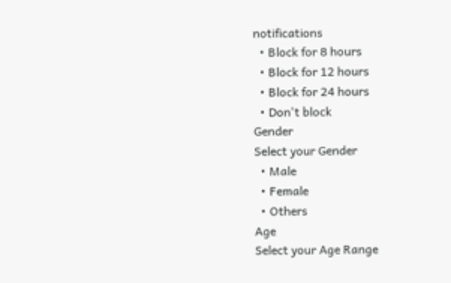notifications
  • Block for 8 hours
  • Block for 12 hours
  • Block for 24 hours
  • Don't block
Gender
Select your Gender
  • Male
  • Female
  • Others
Age
Select your Age Range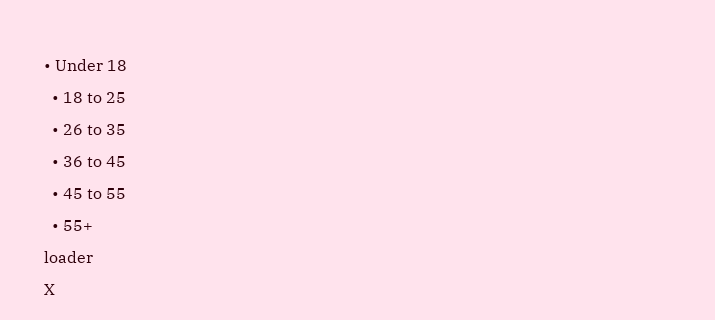• Under 18
  • 18 to 25
  • 26 to 35
  • 36 to 45
  • 45 to 55
  • 55+
loader
X